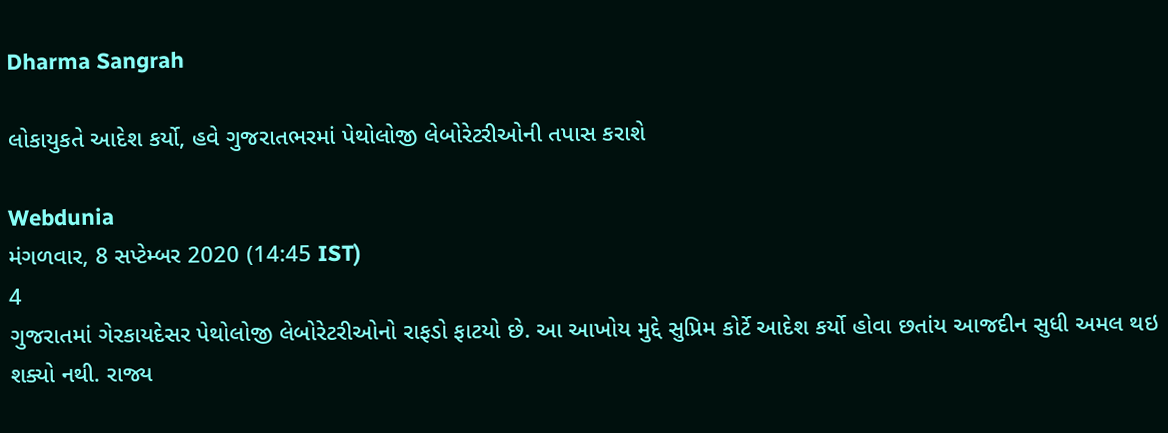Dharma Sangrah

લોકાયુકતે આદેશ કર્યો, હવે ગુજરાતભરમાં પેથોલોજી લેબોરેટરીઓની તપાસ કરાશે

Webdunia
મંગળવાર, 8 સપ્ટેમ્બર 2020 (14:45 IST)
4
ગુજરાતમાં ગેરકાયદેસર પેથોલોજી લેબોરેટરીઓનો રાફડો ફાટયો છે. આ આખોય મુદ્દે સુપ્રિમ કોર્ટે આદેશ કર્યો હોવા છતાંય આજદીન સુધી અમલ થઇ શક્યો નથી. રાજ્ય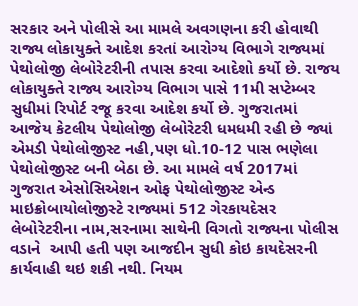સરકાર અને પોલીસે આ મામલે અવગણના કરી હોવાથી રાજ્ય લોકાયુક્તે આદેશ કરતાં આરોગ્ય વિભાગે રાજ્યમાં પેથોલોજી લેબોરેટરીની તપાસ કરવા આદેશો કર્યો છે. રાજય લોકાયુક્તે રાજ્ય આરોગ્ય વિભાગ પાસે 11મી સપ્ટેમ્બર સુધીમાં રિપોર્ટ રજૂ કરવા આદેશ કર્યો છે. ગુજરાતમાં આજેય કેટલીય પેથોલોજી લેબોરેટરી ધમધમી રહી છે જ્યાં એમડી પેથોલોજીસ્ટ નહી,પણ ધો.10-12 પાસ ભણેલા પેથોલોજીસ્ટ બની બેઠા છે. આ મામલે વર્ષ 2017માં ગુજરાત એસોસિએશન ઓફ પેથોલોજીસ્ટ એન્ડ માઇક્રોબાયોલોજીસ્ટે રાજ્યમાં 512 ગેરકાયદેસર લેબોરેટરીના નામ,સરનામા સાથેની વિગતો રાજ્યના પોલીસ વડાને  આપી હતી પણ આજદીન સુધી કોઇ કાયદેસરની કાર્યવાહી થઇ શકી નથી. નિયમ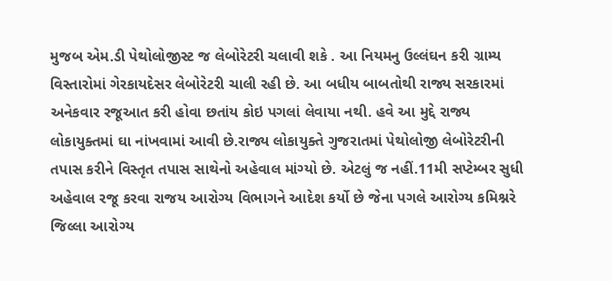મુજબ એમ.ડી પેથોલોજીસ્ટ જ લેબોરેટરી ચલાવી શકે . આ નિયમનુ ઉલ્લંઘન કરી ગ્રામ્ય વિસ્તારોમાં ગેરકાયદેસર લેબોરેટરી ચાલી રહી છે. આ બધીય બાબતોથી રાજ્ય સરકારમાં અનેકવાર રજૂઆત કરી હોવા છતાંય કોઇ પગલાં લેવાયા નથી. હવે આ મુદ્દે રાજ્ય લોકાયુક્તમાં ઘા નાંખવામાં આવી છે.રાજ્ય લોકાયુક્તે ગુજરાતમાં પેથોલોજી લેબોરેટરીની તપાસ કરીને વિસ્તૃત તપાસ સાથેનો અહેવાલ માંગ્યો છે. એટલું જ નહીં.11મી સપ્ટેમ્બર સુધી અહેવાલ રજૂ કરવા રાજય આરોગ્ય વિભાગને આદેશ કર્યો છે જેના પગલે આરોગ્ય કમિશ્નરે જિલ્લા આરોગ્ય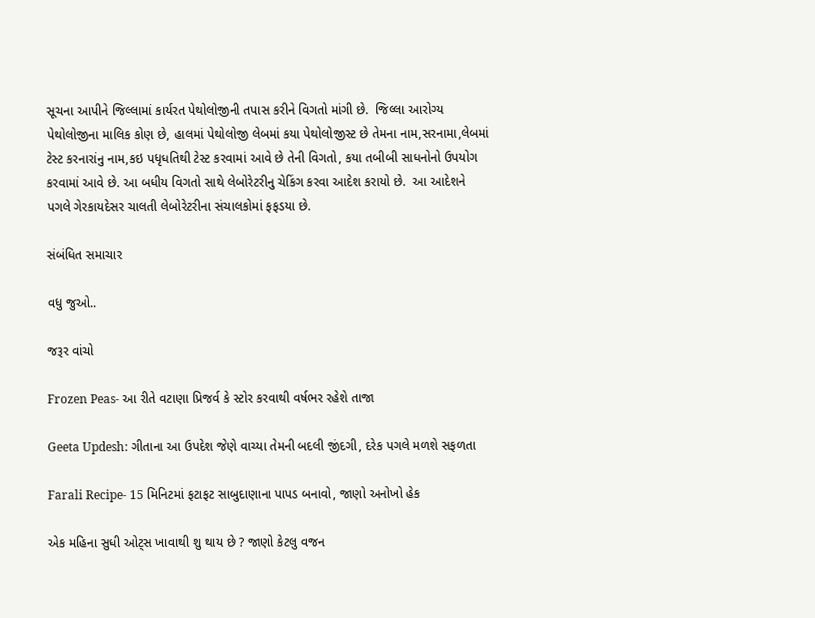સૂચના આપીને જિલ્લામાં કાર્યરત પેથોલોજીની તપાસ કરીને વિગતો માંગી છે.  જિલ્લા આરોગ્ય પેથોલોજીના માલિક કોણ છે, હાલમાં પેથોલોજી લેબમાં કયા પેથોલોજીસ્ટ છે તેમના નામ,સરનામા,લેબમાં ટેસ્ટ કરનારાંનુ નામ,કઇ પધૃધતિથી ટેસ્ટ કરવામાં આવે છે તેની વિગતો, કયા તબીબી સાધનોનો ઉપયોગ કરવામાં આવે છે. આ બધીય વિગતો સાથે લેબોરેટરીનુ ચેકિંગ કરવા આદેશ કરાયો છે.  આ આદેશને પગલે ગેરકાયદેસર ચાલતી લેબોરેટરીના સંચાલકોમાં ફફડયા છે.

સંબંધિત સમાચાર

વધુ જુઓ..

જરૂર વાંચો

Frozen Peas- આ રીતે વટાણા પ્રિજર્વ કે સ્ટોર કરવાથી વર્ષભર રહેશે તાજા

Geeta Updesh: ગીતાના આ ઉપદેશ જેણે વાચ્યા તેમની બદલી જીંદગી, દરેક પગલે મળશે સફળતા

Farali Recipe- 15 મિનિટમાં ફટાફટ સાબુદાણાના પાપડ બનાવો, જાણો અનોખો હેક

એક મહિના સુધી ઓટ્સ ખાવાથી શુ થાય છે ? જાણો કેટલુ વજન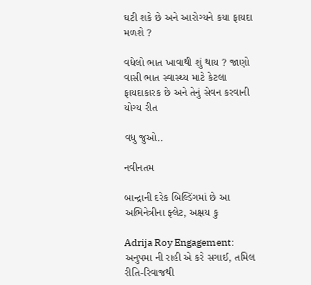ઘટી શકે છે અને આરોગ્યને કયા ફાયદા મળશે ?

વધેલો ભાત ખાવાથી શું થાય ? જાણો વાસી ભાત સ્વાસ્થ્ય માટે કેટલા ફાયદાકારક છે અને તેનું સેવન કરવાની યોગ્ય રીત

વધુ જુઓ..

નવીનતમ

બાન્દ્રાની દરેક બિલ્ડિંગમાં છે આ અભિનેત્રીના ફ્લેટ, અક્ષય કુ

Adrija Roy Engagement: અનુપમા ની રાહી એ કરે સગાઈ, તમિલ રીતિ-રિવાજથી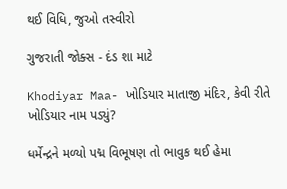થઈ વિધિ, જુઓ તસ્વીરો

ગુજરાતી જોક્સ - દંડ શા માટે

Khodiyar Maa- ખોડિયાર માતાજી મંદિર, કેવી રીતે ખોડિયાર નામ પડ્યું?

ધર્મેન્દ્રને મળ્યો પદ્મ વિભૂષણ તો ભાવુક થઈ હેમા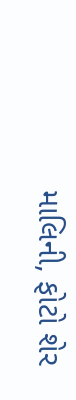માલિની, ફોટો શેર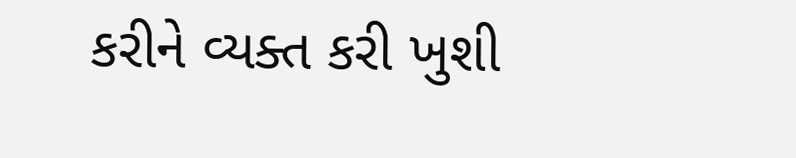કરીને વ્યક્ત કરી ખુશી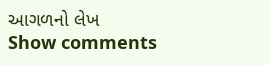આગળનો લેખ
Show comments